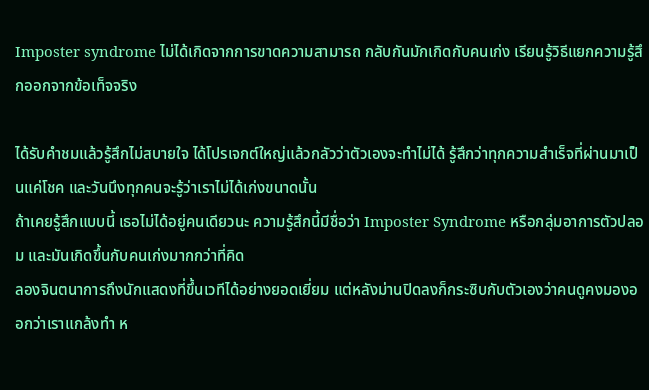Imposter syndrome ไม่ได้เกิดจากการขาดความสามารถ กลับกันมักเกิดกับคนเก่ง เรียนรู้วิธีแยกความรู้สึกออกจากข้อเท็จจริง

ได้รับคำชมแล้วรู้สึกไม่สบายใจ ได้โปรเจกต์ใหญ่แล้วกลัวว่าตัวเองจะทำไม่ได้ รู้สึกว่าทุกความสำเร็จที่ผ่านมาเป็นแค่โชค และวันนึงทุกคนจะรู้ว่าเราไม่ได้เก่งขนาดนั้น
ถ้าเคยรู้สึกแบบนี้ เธอไม่ได้อยู่คนเดียวนะ ความรู้สึกนี้มีชื่อว่า Imposter Syndrome หรือกลุ่มอาการตัวปลอม และมันเกิดขึ้นกับคนเก่งมากกว่าที่คิด
ลองจินตนาการถึงนักแสดงที่ขึ้นเวทีได้อย่างยอดเยี่ยม แต่หลังม่านปิดลงก็กระซิบกับตัวเองว่าคนดูคงมองออกว่าเราแกล้งทำ ห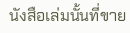นังสือเล่มนั้นที่ขาย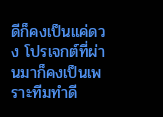ดีก็คงเป็นแค่ดวง โปรเจกต์ที่ผ่านมาก็คงเป็นเพราะทีมทำดี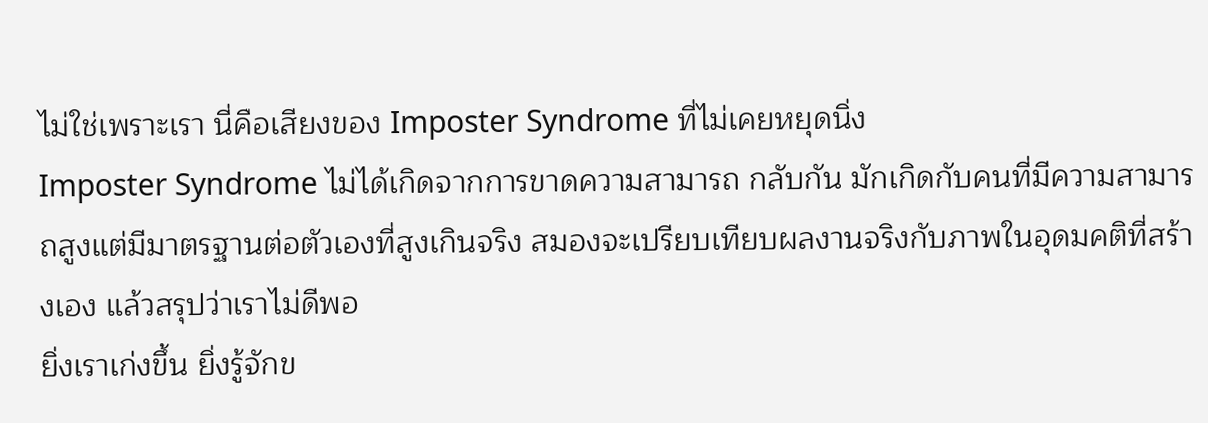ไม่ใช่เพราะเรา นี่คือเสียงของ Imposter Syndrome ที่ไม่เคยหยุดนิ่ง
Imposter Syndrome ไม่ได้เกิดจากการขาดความสามารถ กลับกัน มักเกิดกับคนที่มีความสามารถสูงแต่มีมาตรฐานต่อตัวเองที่สูงเกินจริง สมองจะเปรียบเทียบผลงานจริงกับภาพในอุดมคติที่สร้างเอง แล้วสรุปว่าเราไม่ดีพอ
ยิ่งเราเก่งขึ้น ยิ่งรู้จักข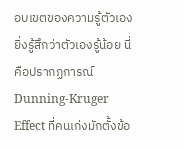อบเขตของความรู้ตัวเอง ยิ่งรู้สึกว่าตัวเองรู้น้อย นี่คือปรากฏการณ์ Dunning-Kruger Effect ที่คนเก่งมักตั้งข้อ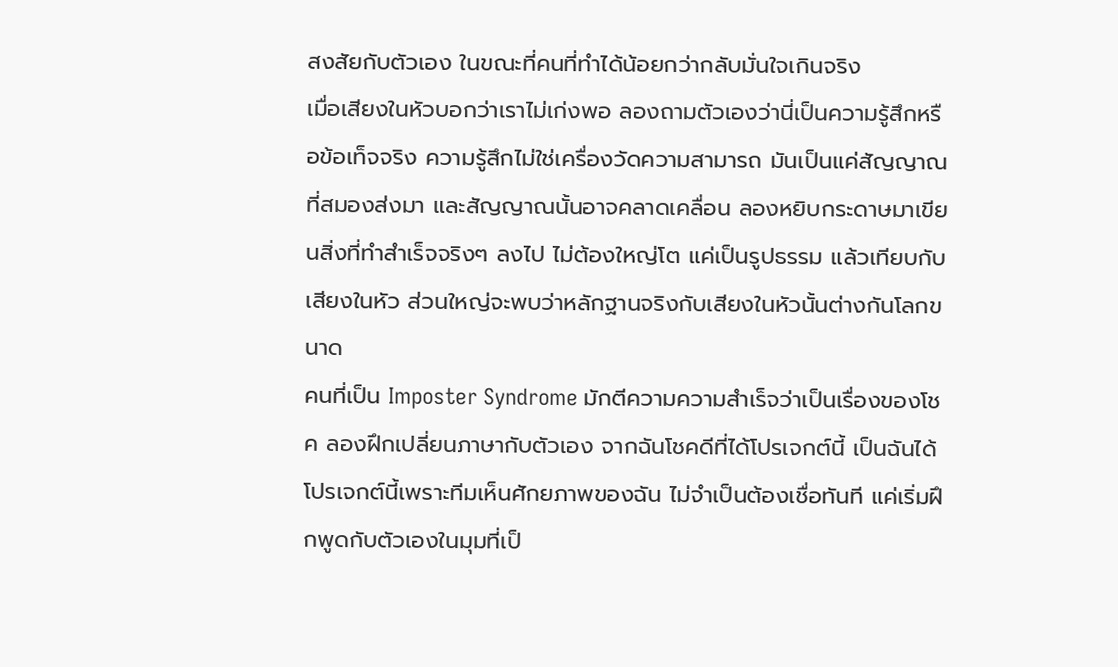สงสัยกับตัวเอง ในขณะที่คนที่ทำได้น้อยกว่ากลับมั่นใจเกินจริง
เมื่อเสียงในหัวบอกว่าเราไม่เก่งพอ ลองถามตัวเองว่านี่เป็นความรู้สึกหรือข้อเท็จจริง ความรู้สึกไม่ใช่เครื่องวัดความสามารถ มันเป็นแค่สัญญาณที่สมองส่งมา และสัญญาณนั้นอาจคลาดเคลื่อน ลองหยิบกระดาษมาเขียนสิ่งที่ทำสำเร็จจริงๆ ลงไป ไม่ต้องใหญ่โต แค่เป็นรูปธรรม แล้วเทียบกับเสียงในหัว ส่วนใหญ่จะพบว่าหลักฐานจริงกับเสียงในหัวนั้นต่างกันโลกขนาด
คนที่เป็น Imposter Syndrome มักตีความความสำเร็จว่าเป็นเรื่องของโชค ลองฝึกเปลี่ยนภาษากับตัวเอง จากฉันโชคดีที่ได้โปรเจกต์นี้ เป็นฉันได้โปรเจกต์นี้เพราะทีมเห็นศักยภาพของฉัน ไม่จำเป็นต้องเชื่อทันที แค่เริ่มฝึกพูดกับตัวเองในมุมที่เป็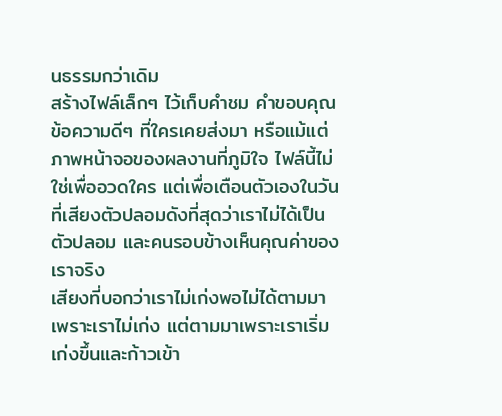นธรรมกว่าเดิม
สร้างไฟล์เล็กๆ ไว้เก็บคำชม คำขอบคุณ ข้อความดีๆ ที่ใครเคยส่งมา หรือแม้แต่ภาพหน้าจอของผลงานที่ภูมิใจ ไฟล์นี้ไม่ใช่เพื่ออวดใคร แต่เพื่อเตือนตัวเองในวันที่เสียงตัวปลอมดังที่สุดว่าเราไม่ได้เป็นตัวปลอม และคนรอบข้างเห็นคุณค่าของเราจริง
เสียงที่บอกว่าเราไม่เก่งพอไม่ได้ตามมาเพราะเราไม่เก่ง แต่ตามมาเพราะเราเริ่มเก่งขึ้นและก้าวเข้า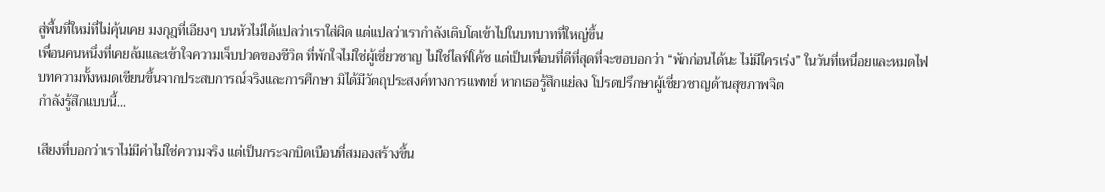สู่พื้นที่ใหม่ที่ไม่คุ้นเคย มงกุฎที่เอียงๆ บนหัวไม่ได้แปลว่าเราใส่ผิด แต่แปลว่าเรากำลังเติบโตเข้าไปในบทบาทที่ใหญ่ขึ้น
เพื่อนคนหนึ่งที่เคยล้มและเข้าใจความเจ็บปวดของชีวิต ที่พักใจไม่ใช่ผู้เชี่ยวชาญ ไม่ใช่ไลฟ์โค้ช แต่เป็นเพื่อนที่ดีที่สุดที่จะขอบอกว่า “พักก่อนได้นะ ไม่มีใครเร่ง” ในวันที่เหนื่อยและหมดไฟ
บทความทั้งหมดเขียนขึ้นจากประสบการณ์จริงและการศึกษา มิได้มีวัตถุประสงค์ทางการแพทย์ หากเธอรู้สึกแย่ลง โปรดปรึกษาผู้เชี่ยวชาญด้านสุขภาพจิต
กำลังรู้สึกแบบนี้...

เสียงที่บอกว่าเราไม่มีค่าไม่ใช่ความจริง แต่เป็นกระจกบิดเบือนที่สมองสร้างขึ้น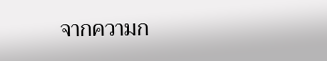จากความก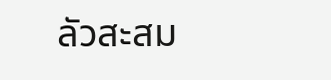ลัวสะสม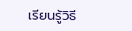เรียนรู้วิธี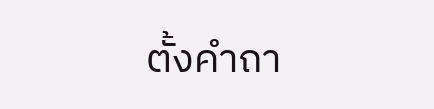ตั้งคำถา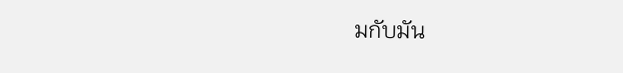มกับมัน